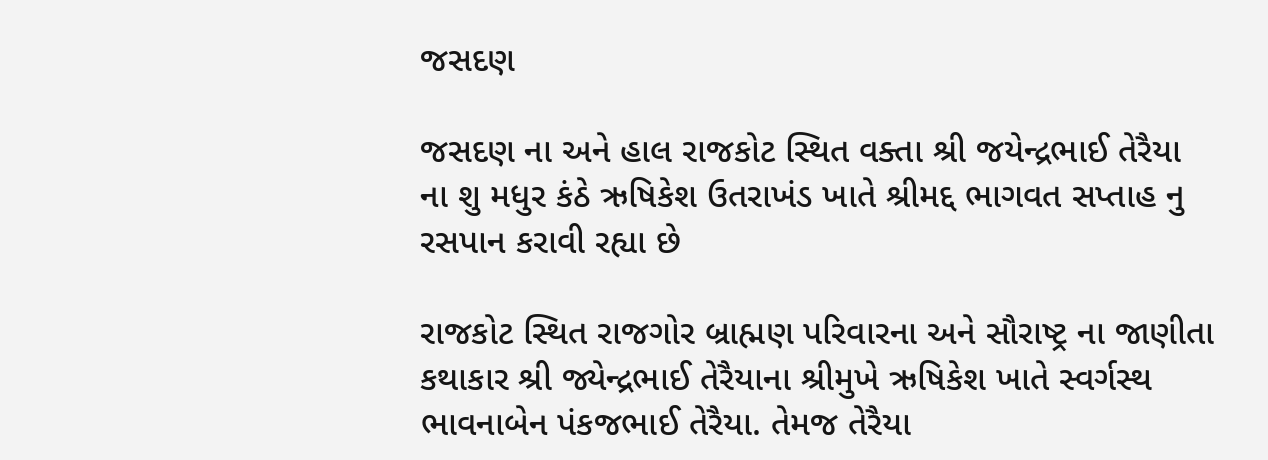જસદણ

જસદણ ના અને હાલ રાજકોટ સ્થિત વક્તા શ્રી જયેન્દ્રભાઈ તેરૈયા ના શુ મધુર કંઠે ઋષિકેશ ઉતરાખંડ ખાતે શ્રીમદ્દ ભાગવત સપ્તાહ નુ રસપાન કરાવી રહ્યા છે

રાજકોટ સ્થિત રાજગોર બ્રાહ્મણ પરિવારના અને સૌરાષ્ટ્ર ના જાણીતા કથાકાર શ્રી જ્યેન્દ્રભાઈ તેરૈયાના શ્રીમુખે ઋષિકેશ ખાતે સ્વર્ગસ્થ ભાવનાબેન પંકજભાઈ તેરૈયા. તેમજ તેરૈયા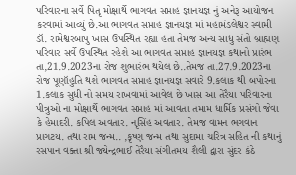પરિવારના સર્વે પિતૃ મોક્ષાર્થે ભાગવત સપ્તાહ જ્ઞાનયજ્ઞ નું અનેરૂ આયોજન કરવામાં આવ્યું છે.આ ભાગવત સપ્તાહ જ્ઞાનયજ્ઞ માં મહામંડલેશ્વર સ્વામી ડૉ. રામેશ્વરબાપુ ખાસ ઉપસ્થિત રહ્યા હતા તેમજ અન્ય સાધુ સંતો બ્રાહ્મણ પરિવાર સર્વે ઉપસ્થિત રહેશે આ ભાગવત સપ્તાહ જ્ઞાનયજ્ઞ કથાનો પ્રારંભ તા,21.9.2023ના રોજ શુભારંભ થયેલ છે..તેમજ તા.27.9.2023ના રોજ પૂણૉહુતિ થશે ભાગવત સપ્તાહ જ્ઞાનયજ્ઞ સવારે 9.કલાક થી બપોરના 1.કલાક સુધી નો સમય રાખવામાં આવેલ છે ખાસ આ તેરૈયા પરિવારના પીત્રુઓ ના મોક્ષાર્થે ભાગવત સપ્તાહ માં આવતા તમામ ધાર્મિક પ્રસંગો જેવા કે હેમાદરી. કપિલ અવતાર. નૃસિંહ અવતાર. તેમજ વામન ભગવાન પ્રાગટય. તથા રામ જન્મ.. ,કૃષ્ણ જન્મ તથા સુદામા ચરિત્ર સહિત ની કથાનું રસપાન વક્તા શ્રી જ્યેન્દ્રભાઈ તેરૈયા સંગીતમય શૈલી દ્વારા સુંદર કંઠે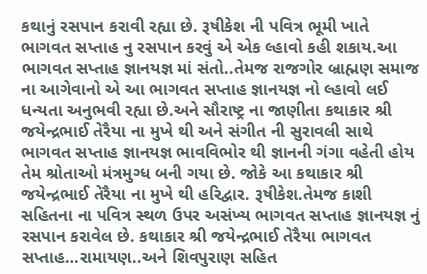કથાનું રસપાન કરાવી રહ્યા છે. રૂષીકેશ ની પવિત્ર ભૂમી ખાતે ભાગવત સપ્તાહ નુ રસપાન કરવું એ એક લ્હાવો કહી શકાય.આ ભાગવત સપ્તાહ જ્ઞાનયજ્ઞ માં સંતો..તેમજ રાજગોર બ્રાહ્મણ સમાજ ના આગેવાનો એ આ ભાગવત સપ્તાહ જ્ઞાનયજ્ઞ નો લ્હાવો લઈ ધન્યતા અનુભવી રહ્યા છે.અને સૌરાષ્ટ્ર ના જાણીતા કથાકાર શ્રી જયેન્દ્રભાઈ તેરૈયા ના મુખે થી અને સંગીત ની સુરાવલી સાથે ભાગવત સપ્તાહ જ્ઞાનયજ્ઞ ભાવવિભોર થી જ્ઞાનની ગંગા વહેતી હોય તેમ શ્રોતાઓ મંત્રમુગ્ધ બની ગયા છે. જોકે આ કથાકાર શ્રી જયેન્દ્રભાઈ તેરૈયા ના મુખે થી હરિદ્વાર. રૂષીકેશ.તેમજ કાશી સહિતના ના પવિત્ર સ્થળ ઉપર અસંખ્ય ભાગવત સપ્તાહ જ્ઞાનયજ્ઞ નું રસપાન કરાવેલ છે. કથાકાર શ્રી જયેન્દ્રભાઈ તેરૈયા ભાગવત સપ્તાહ…રામાયણ..અને શિવપુરાણ સહિત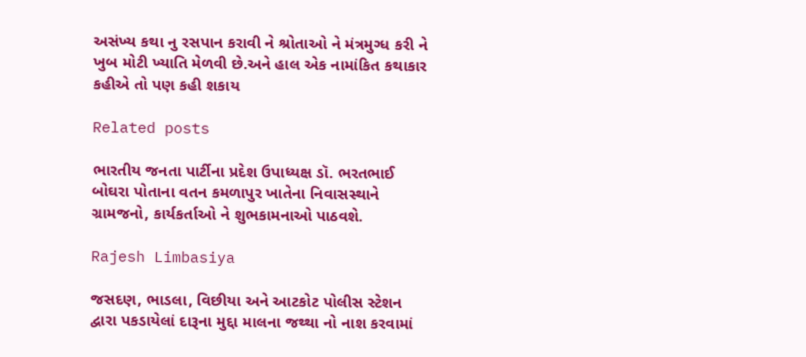અસંખ્ય કથા નુ રસપાન કરાવી ને શ્રોતાઓ ને મંત્રમુગ્ધ કરી ને ખુબ મોટી ખ્યાતિ મેળવી છે.અને હાલ એક નામાંકિત કથાકાર કહીએ તો પણ કહી શકાય

Related posts

ભારતીય જનતા પાર્ટીના પ્રદેશ ઉપાધ્યક્ષ ડૉ. ભરતભાઈ બોઘરા પોતાના વતન કમળાપુર ખાતેના નિવાસસ્થાને ગ્રામજનો, કાર્યકર્તાઓ ને શુભકામનાઓ પાઠવશે.

Rajesh Limbasiya

જસદણ, ભાડલા, વિછીયા અને આટકોટ પોલીસ સ્ટેશન દ્વારા પકડાયેલાં દારૂના મુદ્દા માલના જથ્થા નો નાશ કરવામાં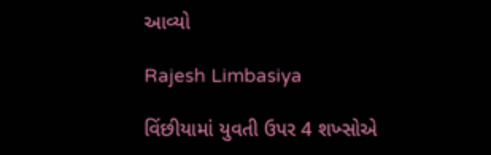આવ્યો

Rajesh Limbasiya

વિંછીયામાં યુવતી ઉપર 4 શખ્સોએ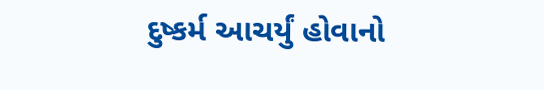દુષ્કર્મ આચર્યું હોવાનો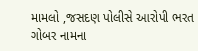મામલો ,જસદણ પોલીસે આરોપી ભરત ગોબર નામના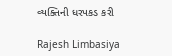વ્યક્તિની ધરપકડ કરી

Rajesh Limbasiya